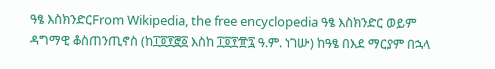ዓፄ እስክንድርFrom Wikipedia, the free encyclopedia ዓፄ እስክንድር ወይም ዳግማዊ ቆስጠንጢኖስ (ከ፲፬፻፸፩ እስከ ፲፬፻፹፯ ዓ.ም. ነገሡ) ከዓፄ በእደ ማርያም በኋላ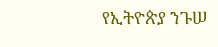የኢትዮጵያ ንጉሠ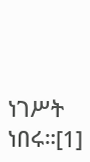ነገሥት ነበሩ።[1]